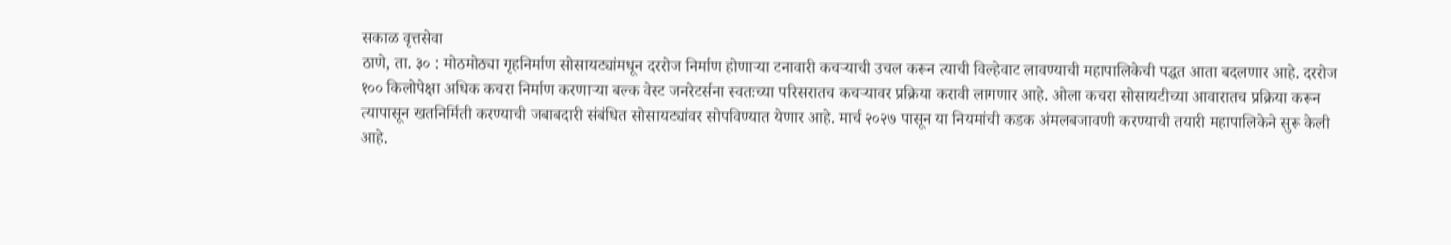सकाळ वृत्तसेवा
ठाणे, ता. ३० : मोठमोठ्या गृहनिर्माण सोसायट्यांमधून दररोज निर्माण होणाऱ्या टनावारी कचऱ्याची उचल करून त्याची विल्हेवाट लावण्याची महापालिकेची पद्धत आता बदलणार आहे. दररोज १०० किलोपेक्षा अधिक कचरा निर्माण करणाऱ्या बल्क वेस्ट जनरेटर्सना स्वतःच्या परिसरातच कचऱ्यावर प्रक्रिया करावी लागणार आहे. ओला कचरा सोसायटीच्या आवारातच प्रक्रिया करून त्यापासून खतनिर्मिती करण्याची जबाबदारी संबंधित सोसायट्यांवर सोपविण्यात येणार आहे. मार्च २०२७ पासून या नियमांची कडक अंमलबजावणी करण्याची तयारी महापालिकेने सुरू केली आहे.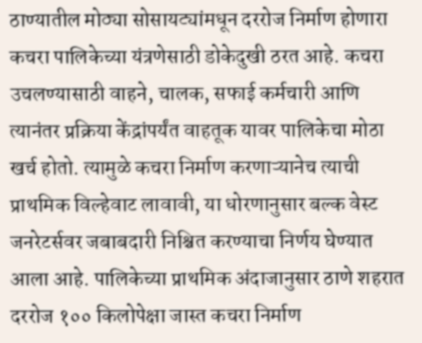ठाण्यातील मोठ्या सोसायट्यांमधून दररोज निर्माण होणारा कचरा पालिकेच्या यंत्रणेसाठी डोकेदुखी ठरत आहे. कचरा उचलण्यासाठी वाहने, चालक, सफाई कर्मचारी आणि त्यानंतर प्रक्रिया केंद्रांपर्यंत वाहतूक यावर पालिकेचा मोठा खर्च होतो. त्यामुळे कचरा निर्माण करणाऱ्यानेच त्याची प्राथमिक विल्हेवाट लावावी, या धोरणानुसार बल्क वेस्ट जनरेटर्सवर जबाबदारी निश्चित करण्याचा निर्णय घेण्यात आला आहे. पालिकेच्या प्राथमिक अंदाजानुसार ठाणे शहरात दररोज १०० किलोपेक्षा जास्त कचरा निर्माण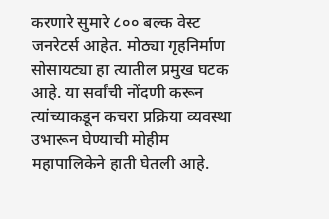करणारे सुमारे ८०० बल्क वेस्ट जनरेटर्स आहेत. मोठ्या गृहनिर्माण सोसायट्या हा त्यातील प्रमुख घटक आहे. या सर्वांची नोंदणी करून त्यांच्याकडून कचरा प्रक्रिया व्यवस्था उभारून घेण्याची मोहीम महापालिकेने हाती घेतली आहे.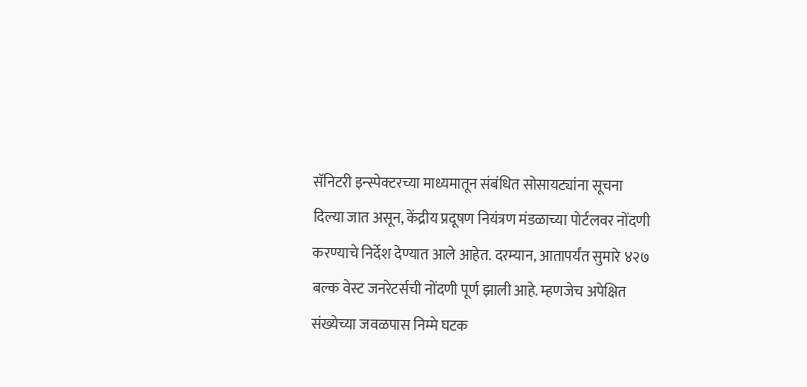सॅनिटरी इन्स्पेक्टरच्या माध्यमातून संबंधित सोसायट्यांना सूचना दिल्या जात असून, केंद्रीय प्रदूषण नियंत्रण मंडळाच्या पोर्टलवर नोंदणी करण्याचे निर्देश देण्यात आले आहेत. दरम्यान, आतापर्यंत सुमारे ४२७ बल्क वेस्ट जनरेटर्सची नोंदणी पूर्ण झाली आहे. म्हणजेच अपेक्षित संख्येच्या जवळपास निम्मे घटक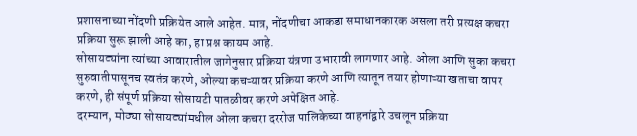प्रशासनाच्या नोंदणी प्रक्रियेत आले आहेत. मात्र, नोंदणीचा आकडा समाधानकारक असला तरी प्रत्यक्ष कचरा प्रक्रिया सुरू झाली आहे का, हा प्रश्न कायम आहे.
सोसायट्यांना त्यांच्या आवारातील जागेनुसार प्रक्रिया यंत्रणा उभारावी लागणार आहे. ओला आणि सुका कचरा सुरुवातीपासूनच स्वतंत्र करणे, ओल्या कचऱ्यावर प्रक्रिया करणे आणि त्यातून तयार होणाऱ्या खताचा वापर करणे, ही संपूर्ण प्रक्रिया सोसायटी पातळीवर करणे अपेक्षित आहे.
दरम्यान, मोठ्या सोसायट्यांमधील ओला कचरा दररोज पालिकेच्या वाहनांद्वारे उचलून प्रक्रिया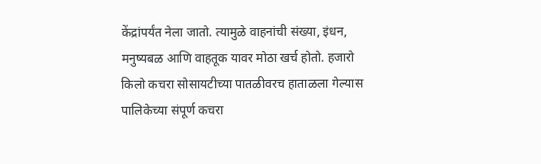केंद्रांपर्यंत नेला जातो. त्यामुळे वाहनांची संख्या, इंधन, मनुष्यबळ आणि वाहतूक यावर मोठा खर्च होतो. हजारो किलो कचरा सोसायटीच्या पातळीवरच हाताळला गेल्यास पालिकेच्या संपूर्ण कचरा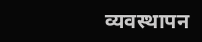व्यवस्थापन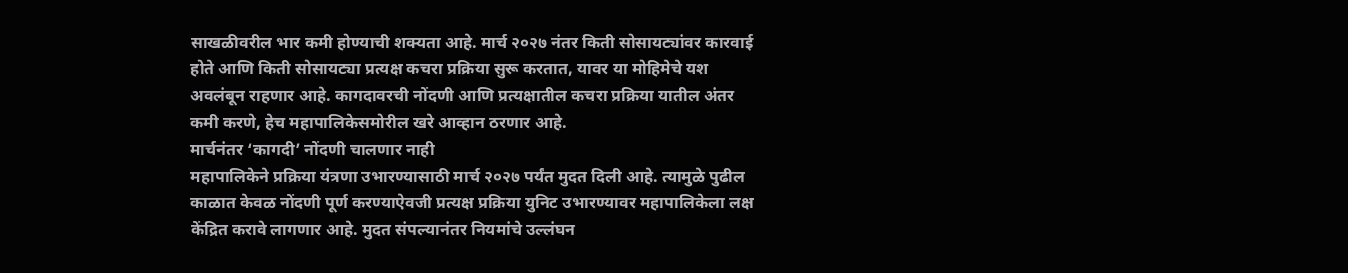साखळीवरील भार कमी होण्याची शक्यता आहे. मार्च २०२७ नंतर किती सोसायट्यांवर कारवाई होते आणि किती सोसायट्या प्रत्यक्ष कचरा प्रक्रिया सुरू करतात, यावर या मोहिमेचे यश अवलंबून राहणार आहे. कागदावरची नोंदणी आणि प्रत्यक्षातील कचरा प्रक्रिया यातील अंतर कमी करणे, हेच महापालिकेसमोरील खरे आव्हान ठरणार आहे.
मार्चनंतर ‘कागदी’ नोंदणी चालणार नाही
महापालिकेने प्रक्रिया यंत्रणा उभारण्यासाठी मार्च २०२७ पर्यंत मुदत दिली आहे. त्यामुळे पुढील काळात केवळ नोंदणी पूर्ण करण्याऐवजी प्रत्यक्ष प्रक्रिया युनिट उभारण्यावर महापालिकेला लक्ष केंद्रित करावे लागणार आहे. मुदत संपल्यानंतर नियमांचे उल्लंघन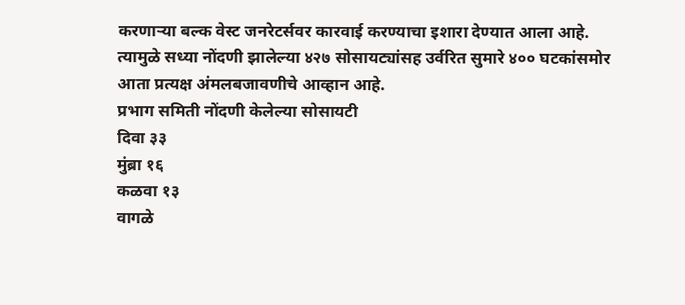करणाऱ्या बल्क वेस्ट जनरेटर्सवर कारवाई करण्याचा इशारा देण्यात आला आहे. त्यामुळे सध्या नोंदणी झालेल्या ४२७ सोसायट्यांसह उर्वरित सुमारे ४०० घटकांसमोर आता प्रत्यक्ष अंमलबजावणीचे आव्हान आहे.
प्रभाग समिती नोंदणी केलेल्या सोसायटी
दिवा ३३
मुंब्रा १६
कळवा १३
वागळे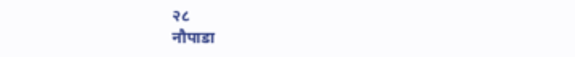२८
नौपाडा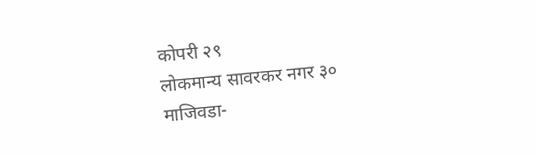कोपरी २९
लोकमान्य सावरकर नगर ३०
माजिवडा-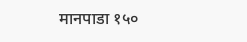मानपाडा १५०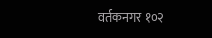वर्तकनगर १०२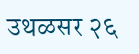उथळसर २६